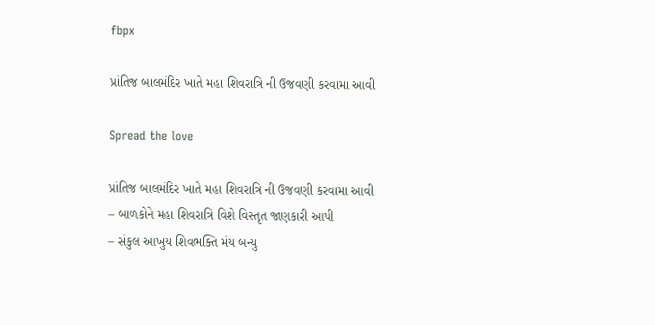fbpx

પ્રાંતિજ બાલમંદિર ખાતે મહા શિવરાત્રિ ની ઉજવણી કરવામા આવી

Spread the love

પ્રાંતિજ બાલમંદિર ખાતે મહા શિવરાત્રિ ની ઉજવણી કરવામા આવી
– બાળકોને મહા શિવરાત્રિ વિશે વિસ્તૃત જાણકારી આપી
– સંકુલ આખુય શિવભક્તિ મંય બન્યુ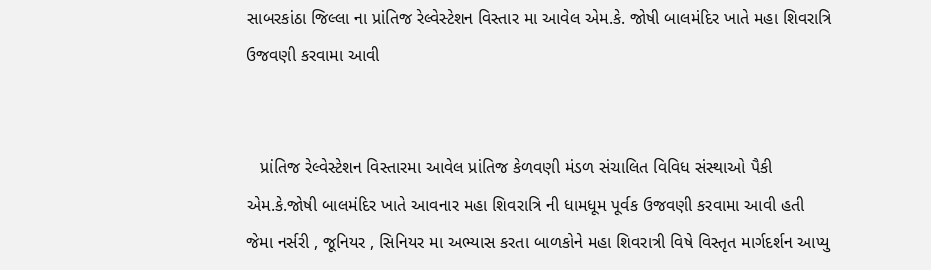સાબરકાંઠા જિલ્લા ના પ્રાંતિજ રેલ્વેસ્ટેશન વિસ્તાર મા આવેલ એમ.કે. જોષી બાલમંદિર ખાતે મહા શિવરાત્રિ ઉજવણી કરવામા આવી


   પ્રાંતિજ રેલ્વેસ્ટેશન વિસ્તારમા આવેલ પ્રાંતિજ કેળવણી મંડળ સંચાલિત વિવિધ સંસ્થાઓ પૈકી એમ.કે.જોષી બાલમંદિર ખાતે આવનાર મહા શિવરાત્રિ ની ધામધૂમ પૂર્વક ઉજવણી કરવામા આવી હતી જેમા નર્સરી , જૂનિયર , સિનિયર મા અભ્યાસ કરતા બાળકોને મહા શિવરાત્રી વિષે વિસ્તૃત માર્ગદર્શન આપ્યુ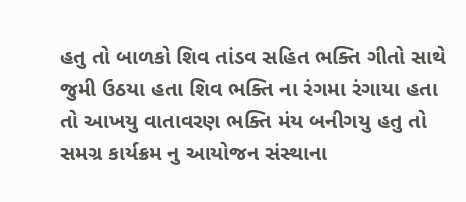હતુ તો બાળકો શિવ તાંડવ સહિત ભક્તિ ગીતો સાથે જુમી ઉઠયા હતા શિવ ભક્તિ ના રંગમા રંગાયા હતા તો આખયુ વાતાવરણ ભક્તિ મંય બનીગયુ હતુ તો સમગ્ર કાર્યક્રમ નુ આયોજન સંસ્થાના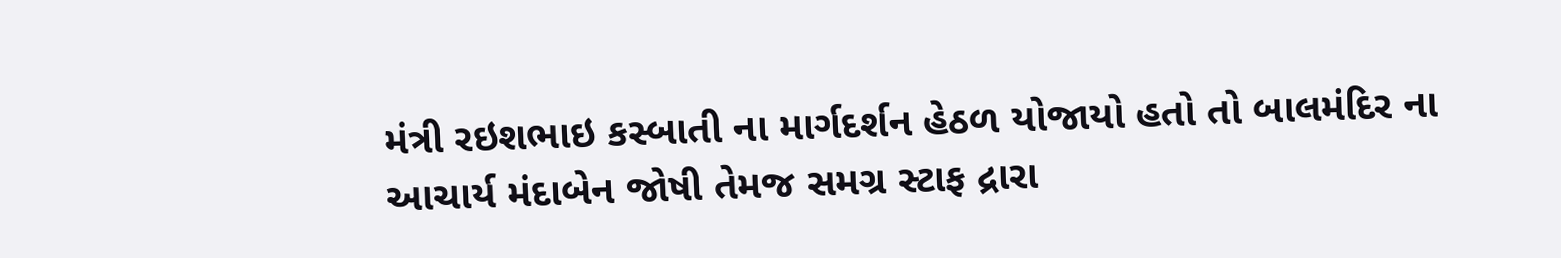મંત્રી રઇશભાઇ કસ્બાતી ના માર્ગદર્શન હેઠળ યોજાયો હતો તો બાલમંદિર ના આચાર્ય મંદાબેન જોષી તેમજ સમગ્ર સ્ટાફ દ્રારા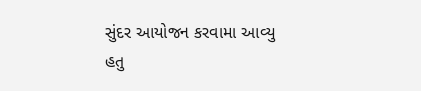સુંદર આયોજન કરવામા આવ્યુ હતુ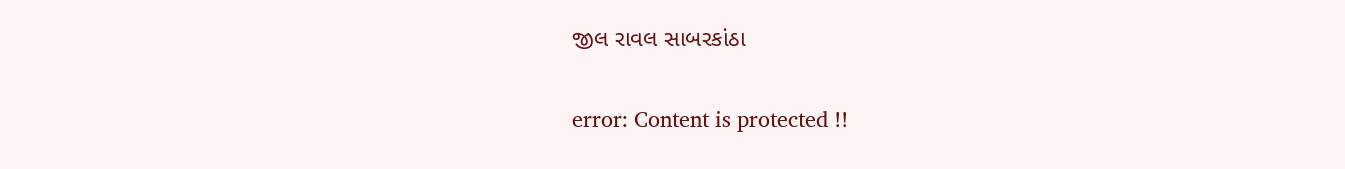જીલ રાવલ સાબરકાંઠા

error: Content is protected !!